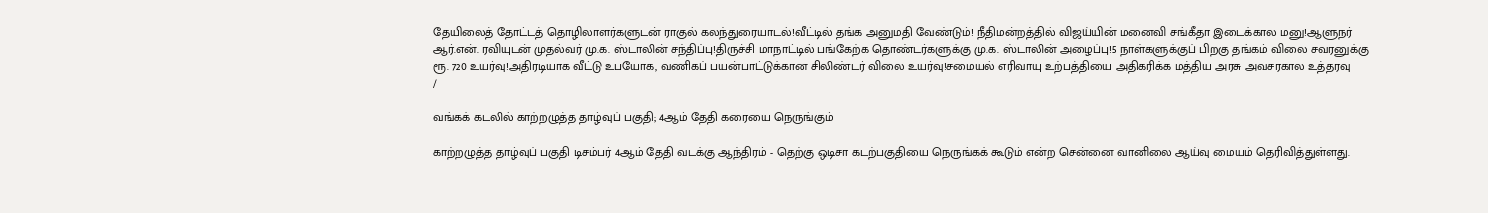தேயிலைத் தோட்டத் தொழிலாளர்களுடன் ராகுல் கலந்துரையாடல்!வீட்டில் தங்க அனுமதி வேண்டும்! நீதிமன்றத்தில் விஜய்யின் மனைவி சங்கீதா இடைக்கால மனு!ஆளுநர் ஆர்.என். ரவியுடன் முதல்வர் மு.க. ஸ்டாலின் சந்திப்பு!திருச்சி மாநாட்டில் பங்கேற்க தொண்டர்களுக்கு மு.க. ஸ்டாலின் அழைப்பு!5 நாள்களுக்குப் பிறகு தங்கம் விலை சவரனுக்கு ரூ. 720 உயர்வு!அதிரடியாக வீட்டு உபயோக, வணிகப் பயன்பாட்டுக்கான சிலிண்டர் விலை உயர்வு!சமையல் எரிவாயு உற்பத்தியை அதிகரிக்க மத்திய அரசு அவசரகால உத்தரவு
/

வங்கக் கடலில் காற்றழுத்த தாழ்வுப் பகுதி; 4ஆம் தேதி கரையை நெருங்கும்

காற்றழுத்த தாழ்வுப் பகுதி டிசம்பர் 4ஆம் தேதி வடக்கு ஆந்திரம் - தெற்கு ஒடிசா கடற்பகுதியை நெருங்கக் கூடும் என்ற சென்னை வானிலை ஆய்வு மையம் தெரிவித்துள்ளது.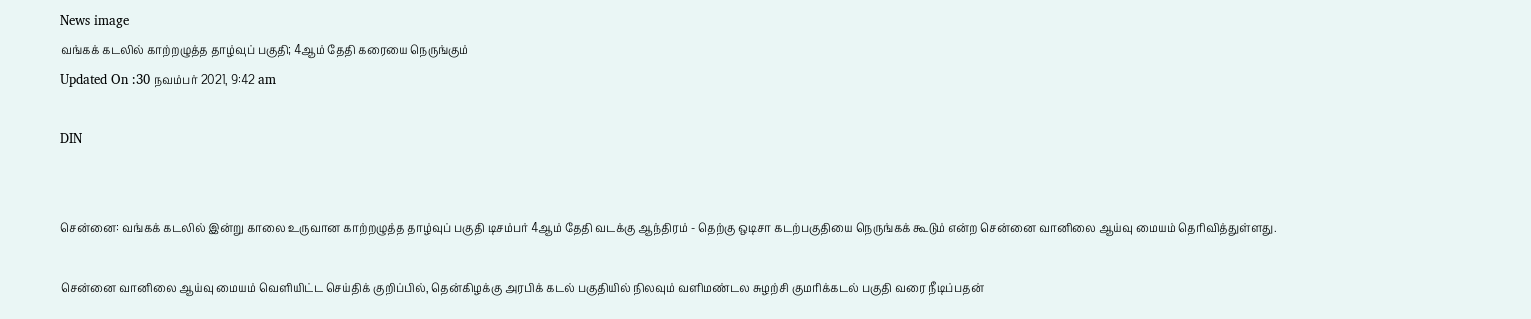News image
வங்கக் கடலில் காற்றழுத்த தாழ்வுப் பகுதி; 4ஆம் தேதி கரையை நெருங்கும்
Updated On :30 நவம்பர் 2021, 9:42 am

DIN


சென்னை: வங்கக் கடலில் இன்று காலை உருவான காற்றழுத்த தாழ்வுப் பகுதி டிசம்பர் 4ஆம் தேதி வடக்கு ஆந்திரம் - தெற்கு ஒடிசா கடற்பகுதியை நெருங்கக் கூடும் என்ற சென்னை வானிலை ஆய்வு மையம் தெரிவித்துள்ளது.

சென்னை வானிலை ஆய்வு மையம் வெளியிட்ட செய்திக் குறிப்பில், தென்கிழக்கு அரபிக் கடல் பகுதியில் நிலவும் வளிமண்டல சுழற்சி குமரிக்கடல் பகுதி வரை நீடிப்பதன்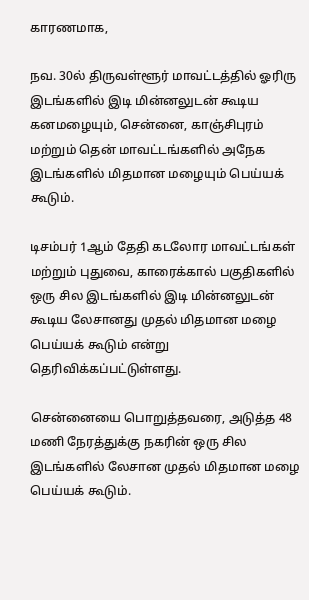காரணமாக,

நவ. 30ல் திருவள்ளூர் மாவட்டத்தில் ஓரிரு இடங்களில் இடி மின்னலுடன் கூடிய கனமழையும், சென்னை, காஞ்சிபுரம் மற்றும் தென் மாவட்டங்களில் அநேக இடங்களில் மிதமான மழையும் பெய்யக் கூடும்.

டிசம்பர் 1ஆம் தேதி கடலோர மாவட்டங்கள் மற்றும் புதுவை, காரைக்கால் பகுதிகளில் ஒரு சில இடங்களில் இடி மின்னலுடன் கூடிய லேசானது முதல் மிதமான மழை பெய்யக் கூடும் என்று தெரிவிக்கப்பட்டுள்ளது.

சென்னையை பொறுத்தவரை, அடுத்த 48 மணி நேரத்துக்கு நகரின் ஒரு சில இடங்களில் லேசான முதல் மிதமான மழை பெய்யக் கூடும்.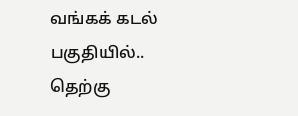வங்கக் கடல் பகுதியில்..
தெற்கு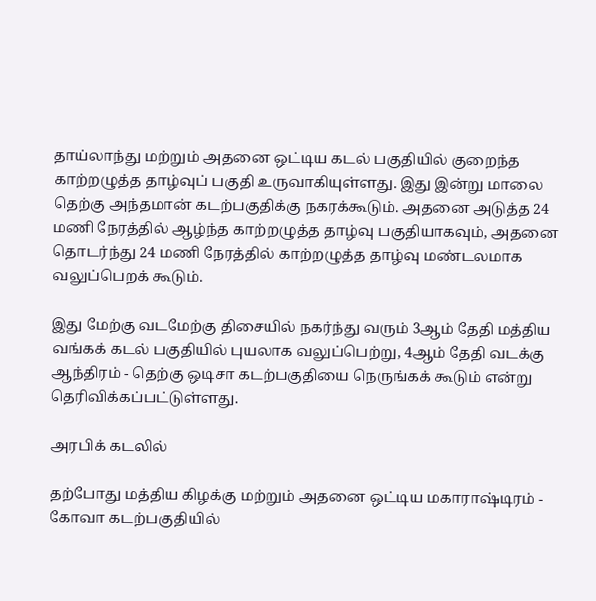தாய்லாந்து மற்றும் அதனை ஒட்டிய கடல் பகுதியில் குறைந்த காற்றழுத்த தாழ்வுப் பகுதி உருவாகியுள்ளது. இது இன்று மாலை தெற்கு அந்தமான் கடற்பகுதிக்கு நகரக்கூடும். அதனை அடுத்த 24 மணி நேரத்தில் ஆழ்ந்த காற்றழுத்த தாழ்வு பகுதியாகவும், அதனை தொடர்ந்து 24 மணி நேரத்தில் காற்றழுத்த தாழ்வு மண்டலமாக வலுப்பெறக் கூடும்.

இது மேற்கு வடமேற்கு திசையில் நகர்ந்து வரும் 3ஆம் தேதி மத்திய வங்கக் கடல் பகுதியில் புயலாக வலுப்பெற்று, 4ஆம் தேதி வடக்கு ஆந்திரம் - தெற்கு ஒடிசா கடற்பகுதியை நெருங்கக் கூடும் என்று தெரிவிக்கப்பட்டுள்ளது.

அரபிக் கடலில்

தற்போது மத்திய கிழக்கு மற்றும் அதனை ஒட்டிய மகாராஷ்டிரம் - கோவா கடற்பகுதியில்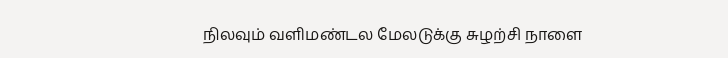நிலவும் வளிமண்டல மேலடுக்கு சுழற்சி நாளை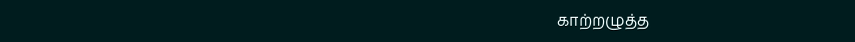காற்றழுத்த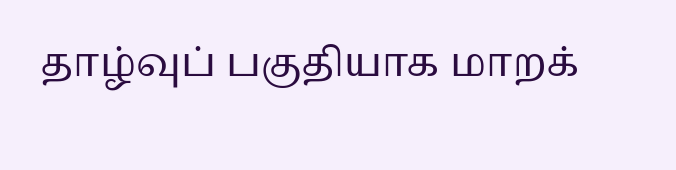தாழ்வுப் பகுதியாக மாறக்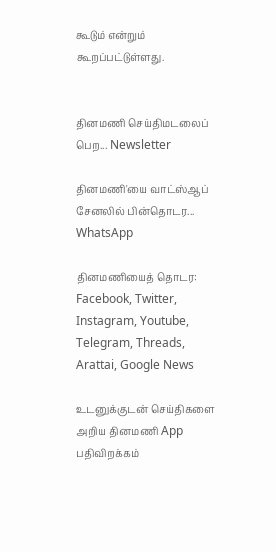கூடும் என்றும் கூறப்பட்டுள்ளது.


தினமணி செய்திமடலைப் பெற... Newsletter

தினமணி'யை வாட்ஸ்ஆப் சேனலில் பின்தொடர... WhatsApp

தினமணியைத் தொடர: Facebook, Twitter, Instagram, Youtube, Telegram, Threads, Arattai, Google News

உடனுக்குடன் செய்திகளை அறிய தினமணி App பதிவிறக்கம்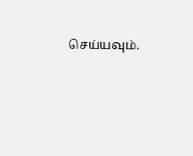செய்யவும்.